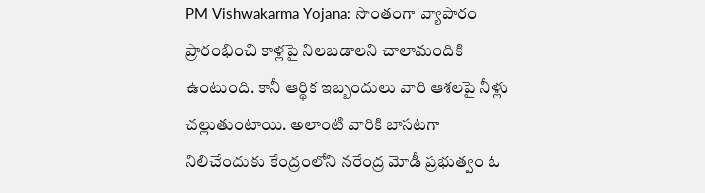PM Vishwakarma Yojana: సొంతంగా వ్యాపారం ప్రారంభించి కాళ్లపై నిలబడాలని చాలామందికి ఉంటుంది. కానీ ఆర్థిక ఇబ్బందులు వారి ఆశలపై నీళ్లు చల్లుతుంటాయి. అలాంటి వారికి బాసటగా నిలిచేందుకు కేంద్రంలోని నరేంద్ర మోడీ ప్రభుత్వం ఓ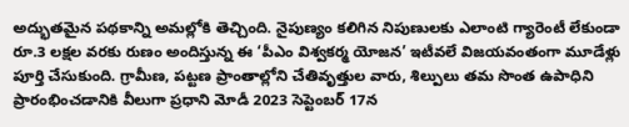అద్భుతమైన పథకాన్ని అమల్లోకి తెచ్చింది. నైపుణ్యం కలిగిన నిపుణులకు ఎలాంటి గ్యారెంటీ లేకుండా రూ.3 లక్షల వరకు రుణం అందిస్తున్న ఈ ‘పీఎం విశ్వకర్మ యోజన’ ఇటీవలే విజయవంతంగా మూడేళ్లు పూర్తి చేసుకుంది. గ్రామీణ, పట్టణ ప్రాంతాల్లోని చేతివృత్తుల వారు, శిల్పులు తమ సొంత ఉపాధిని ప్రారంభించడానికి వీలుగా ప్రధాని మోడీ 2023 సెప్టెంబర్ 17న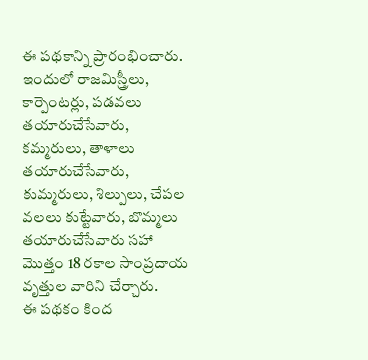ఈ పథకాన్ని ప్రారంభించారు. ఇందులో రాజమిస్త్రీలు, కార్పెంటర్లు, పడవలు తయారుచేసేవారు, కమ్మరులు, తాళాలు తయారుచేసేవారు, కుమ్మరులు, శిల్పులు, చేపల వలలు కుట్టేవారు, బొమ్మలు తయారుచేసేవారు సహా మొత్తం 18 రకాల సాంప్రదాయ వృత్తుల వారిని చేర్చారు.
ఈ పథకం కింద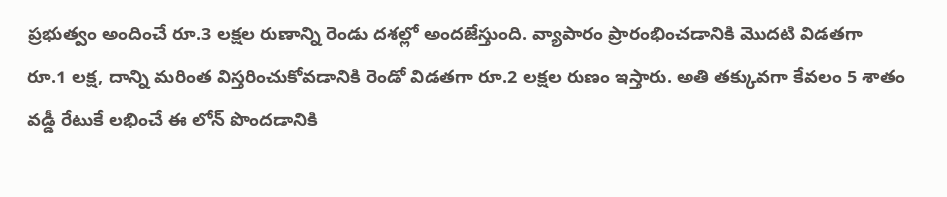ప్రభుత్వం అందించే రూ.3 లక్షల రుణాన్ని రెండు దశల్లో అందజేస్తుంది. వ్యాపారం ప్రారంభించడానికి మొదటి విడతగా రూ.1 లక్ష, దాన్ని మరింత విస్తరించుకోవడానికి రెండో విడతగా రూ.2 లక్షల రుణం ఇస్తారు. అతి తక్కువగా కేవలం 5 శాతం వడ్డీ రేటుకే లభించే ఈ లోన్ పొందడానికి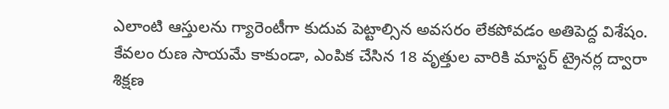ఎలాంటి ఆస్తులను గ్యారెంటీగా కుదువ పెట్టాల్సిన అవసరం లేకపోవడం అతిపెద్ద విశేషం. కేవలం రుణ సాయమే కాకుండా, ఎంపిక చేసిన 18 వృత్తుల వారికి మాస్టర్ ట్రైనర్ల ద్వారా శిక్షణ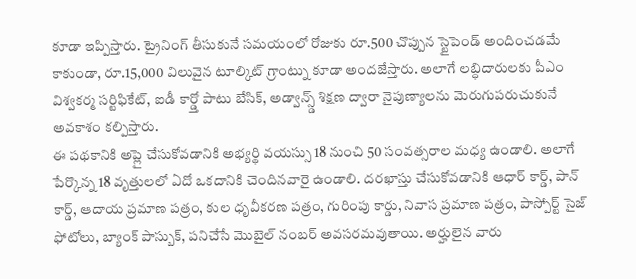కూడా ఇప్పిస్తారు. ట్రైనింగ్ తీసుకునే సమయంలో రోజుకు రూ.500 చొప్పున స్టైపెండ్ అందించడమే కాకుండా, రూ.15,000 విలువైన టూల్కిట్ గ్రాంట్ను కూడా అందజేస్తారు. అలాగే లబ్ధిదారులకు పీఎం విశ్వకర్మ సర్టిఫికేట్, ఐడీ కార్డ్తో పాటు బేసిక్, అడ్వాన్స్డ్ శిక్షణ ద్వారా నైపుణ్యాలను మెరుగుపరుచుకునే అవకాశం కల్పిస్తారు.
ఈ పథకానికి అప్లై చేసుకోవడానికి అభ్యర్థి వయస్సు 18 నుంచి 50 సంవత్సరాల మధ్య ఉండాలి. అలాగే పేర్కొన్న 18 వృత్తులలో ఏదో ఒకదానికి చెందినవారై ఉండాలి. దరఖాస్తు చేసుకోవడానికి ఆధార్ కార్డ్, పాన్ కార్డ్, ఆదాయ ప్రమాణ పత్రం, కుల ధృవీకరణ పత్రం, గురింపు కార్డు, నివాస ప్రమాణ పత్రం, పాస్పోర్ట్ సైజ్ ఫోటోలు, బ్యాంక్ పాస్బుక్, పనిచేసే మొబైల్ నంబర్ అవసరమవుతాయి. అర్హులైన వారు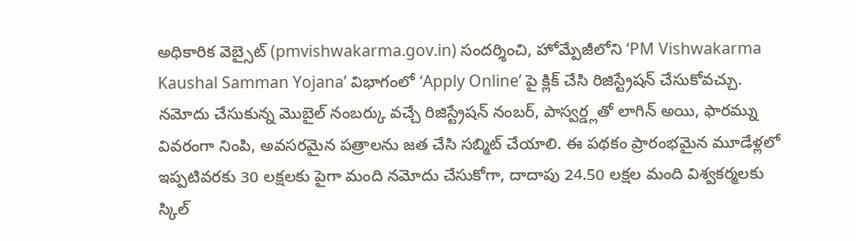అధికారిక వెబ్సైట్ (pmvishwakarma.gov.in) సందర్శించి, హోమ్పేజీలోని ‘PM Vishwakarma Kaushal Samman Yojana’ విభాగంలో ‘Apply Online’ పై క్లిక్ చేసి రిజిస్ట్రేషన్ చేసుకోవచ్చు. నమోదు చేసుకున్న మొబైల్ నంబర్కు వచ్చే రిజిస్ట్రేషన్ నంబర్, పాస్వర్డ్లతో లాగిన్ అయి, ఫారమ్ను వివరంగా నింపి, అవసరమైన పత్రాలను జత చేసి సబ్మిట్ చేయాలి. ఈ పథకం ప్రారంభమైన మూడేళ్లలో ఇప్పటివరకు 30 లక్షలకు పైగా మంది నమోదు చేసుకోగా, దాదాపు 24.50 లక్షల మంది విశ్వకర్మలకు స్కిల్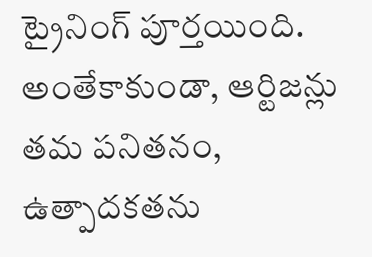ట్రైనింగ్ పూర్తయింది. అంతేకాకుండా, ఆర్టిజన్లు తమ పనితనం, ఉత్పాదకతను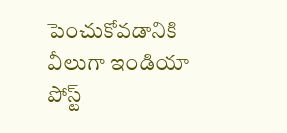పెంచుకోవడానికి వీలుగా ఇండియా పోస్ట్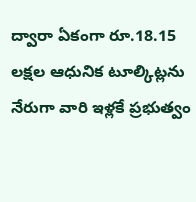ద్వారా ఏకంగా రూ.18.15 లక్షల ఆధునిక టూల్కిట్లను నేరుగా వారి ఇళ్లకే ప్రభుత్వం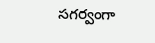సగర్వంగా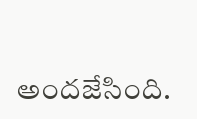అందజేసింది.